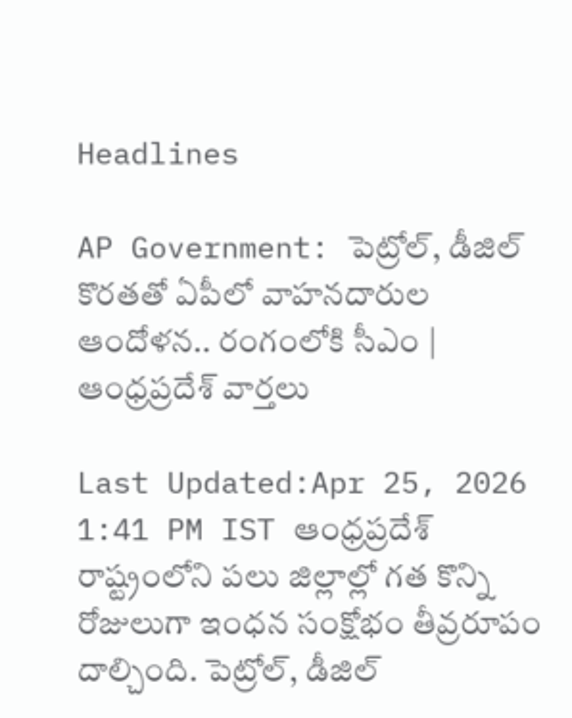Headlines

AP Government: పెట్రోల్, డీజిల్ కొరతతో ఏపీలో వాహనదారుల ఆందోళన.. రంగంలోకి సీఎం | ఆంధ్రప్రదేశ్ వార్తలు

Last Updated:Apr 25, 2026 1:41 PM IST ఆంధ్రప్రదేశ్ రాష్ట్రంలోని పలు జిల్లాల్లో గత కొన్ని రోజులుగా ఇంధన సంక్షోభం తీవ్రరూపం దాల్చింది. పెట్రోల్, డీజిల్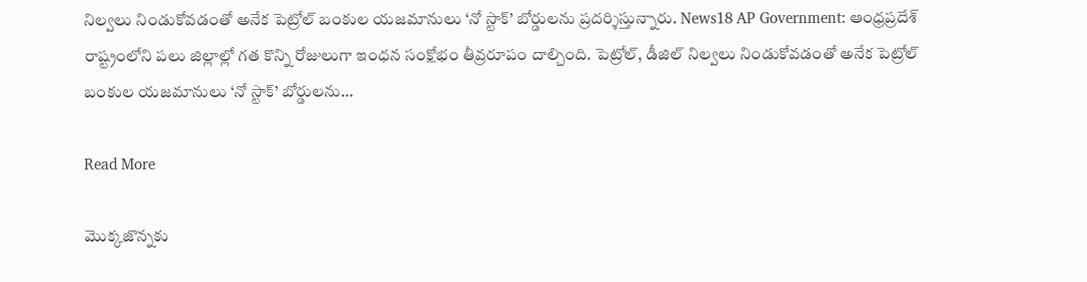నిల్వలు నిండుకోవడంతో అనేక పెట్రోల్ బంకుల యజమానులు ‘నో స్టాక్’ బోర్డులను ప్రదర్శిస్తున్నారు. News18 AP Government: ఆంధ్రప్రదేశ్ రాష్ట్రంలోని పలు జిల్లాల్లో గత కొన్ని రోజులుగా ఇంధన సంక్షోభం తీవ్రరూపం దాల్చింది. పెట్రోల్, డీజిల్ నిల్వలు నిండుకోవడంతో అనేక పెట్రోల్ బంకుల యజమానులు ‘నో స్టాక్’ బోర్డులను…

Read More

మొక్కజొన్నకు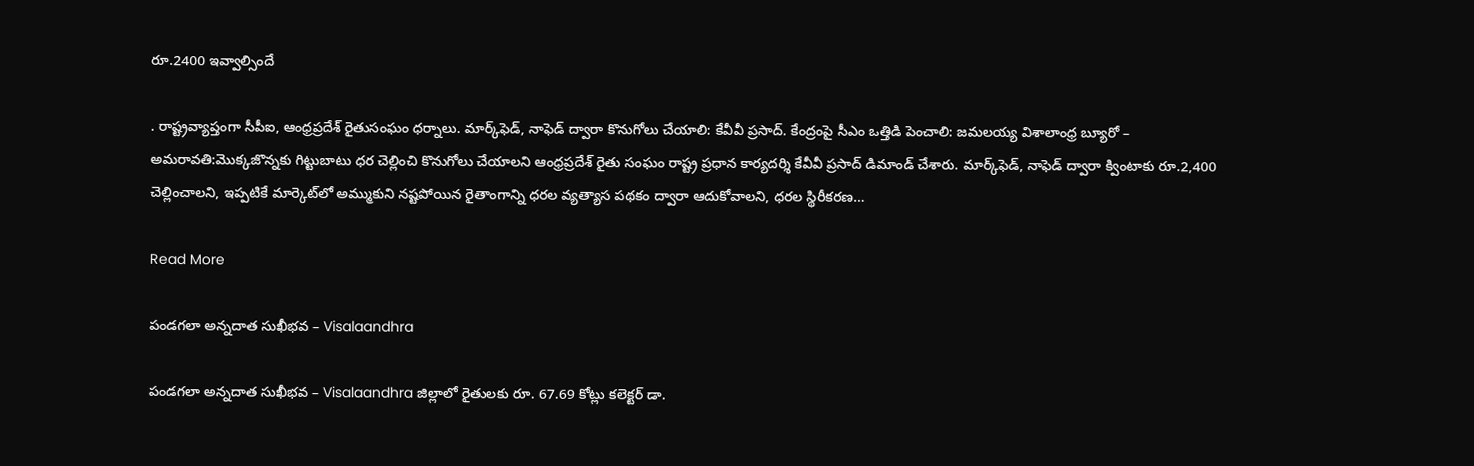రూ.2400 ఇవ్వాల్సిందే

. రాష్ట్రవ్యాప్తంగా సీపీఐ, ఆంధ్రప్రదేశ్ రైతుసంఘం ధర్నాలు. మార్క్‌ఫెడ్, నాఫెడ్ ద్వారా కొనుగోలు చేయాలి: కేవీవీ ప్రసాద్. కేంద్రంపై సీఎం ఒత్తిడి పెంచాలి: జమలయ్య విశాలాంధ్ర బ్యూరో – అమరావతి:మొక్కజొన్నకు గిట్టుబాటు ధర చెల్లించి కొనుగోలు చేయాలని ఆంధ్రప్రదేశ్ రైతు సంఘం రాష్ట్ర ప్రధాన కార్యదర్శి కేవీవీ ప్రసాద్ డిమాండ్ చేశారు. మార్క్‌ఫెడ్, నాఫెడ్ ద్వారా క్వింటాకు రూ.2,400 చెల్లించాలని, ఇప్పటికే మార్కెట్‌లో అమ్ముకుని నష్టపోయిన రైతాంగాన్ని ధరల వ్యత్యాస పథకం ద్వారా ఆదుకోవాలని, ధరల స్థిరీకరణ…

Read More

పండగలా అన్నదాత సుఖీభవ – Visalaandhra

పండగలా అన్నదాత సుఖీభవ – Visalaandhra జిల్లాలో రైతులకు రూ. 67.69 కోట్లు కలెక్టర్ డా.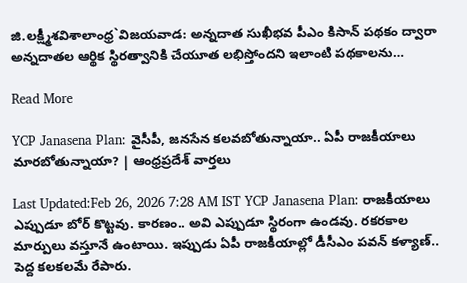జి.లక్ష్మీశవిశాలాంధ్ర`విజయవాడ: అన్నదాత సుఖీభవ పీఎం కిసాన్ పథకం ద్వారా అన్నదాతల ఆర్థిక స్థిరత్వానికి చేయూత లభిస్తోందని ఇలాంటి పథకాలను…

Read More

YCP Janasena Plan: వైసీపీ, జనసేన కలవబోతున్నాయా.. ఏపీ రాజకీయాలు మారబోతున్నాయా? | ఆంధ్రప్రదేశ్ వార్తలు

Last Updated:Feb 26, 2026 7:28 AM IST YCP Janasena Plan: రాజకీయాలు ఎప్పుడూ బోర్ కొట్టవు. కారణం.. అవి ఎప్పుడూ స్థిరంగా ఉండవు. రకరకాల మార్పులు వస్తూనే ఉంటాయి. ఇప్పుడు ఏపీ రాజకీయాల్లో డీసీఎం పవన్ కళ్యాణ్.. పెద్ద కలకలమే రేపారు.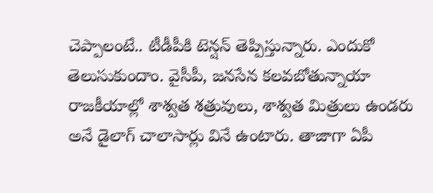చెప్పాలంటే.. టీడీపీకి టెన్షన్ తెప్పిస్తున్నారు. ఎందుకో తెలుసుకుందాం. వైసీపీ, జనసేన కలవబోతున్నాయా రాజకీయాల్లో శాశ్వత శత్రువులు, శాశ్వత మిత్రులు ఉండరు అనే డైలాగ్ చాలాసార్లు వినే ఉంటారు. తాజాగా ఏపీ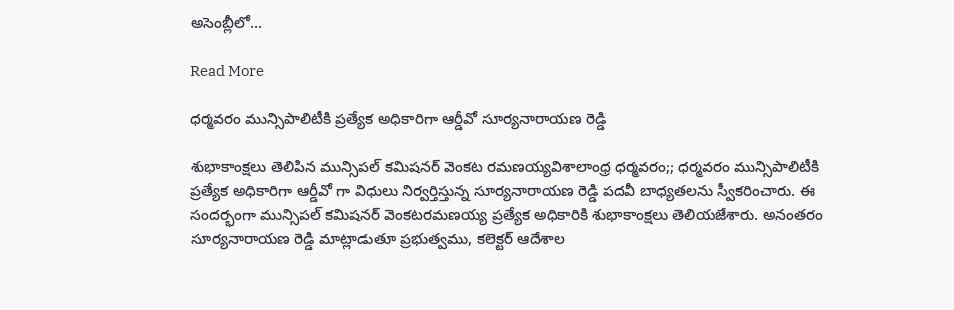అసెంబ్లీలో…

Read More

ధర్మవరం మున్సిపాలిటీకి ప్రత్యేక అధికారిగా ఆర్డీవో సూర్యనారాయణ రెడ్డి

శుభాకాంక్షలు తెలిపిన మున్సిపల్ కమిషనర్ వెంకట రమణయ్యవిశాలాంధ్ర ధర్మవరం;; ధర్మవరం మున్సిపాలిటీకి ప్రత్యేక అధికారిగా ఆర్డీవో గా విధులు నిర్వర్తిస్తున్న సూర్యనారాయణ రెడ్డి పదవీ బాధ్యతలను స్వీకరించారు. ఈ సందర్భంగా మున్సిపల్ కమిషనర్ వెంకటరమణయ్య ప్రత్యేక అధికారికి శుభాకాంక్షలు తెలియజేశారు. అనంతరం సూర్యనారాయణ రెడ్డి మాట్లాడుతూ ప్రభుత్వము, కలెక్టర్ ఆదేశాల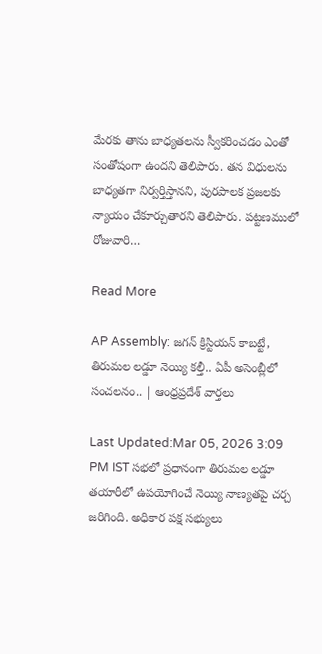మేరకు తాను బాధ్యతలను స్వీకరించడం ఎంతో సంతోషంగా ఉందని తెలిపారు. తన విధులను బాధ్యతగా నిర్వర్తిస్తానని, పురపాలక ప్రజలకు న్యాయం చేకూర్చుతారని తెలిపారు. పట్టణములో రోజువారి…

Read More

AP Assembly: జగన్ క్రిస్టియన్ కాబట్టే, తిరుమల లడ్డూ నెయ్యి కల్తీ.. ఏపీ అసెంబ్లీలో సంచలనం.. | ఆంధ్రప్రదేశ్ వార్తలు

Last Updated:Mar 05, 2026 3:09 PM IST సభలో ప్రధానంగా తిరుమల లడ్డూ తయారీలో ఉపయోగించే నెయ్యి నాణ్యతపై చర్చ జరిగింది. అధికార పక్ష సభ్యులు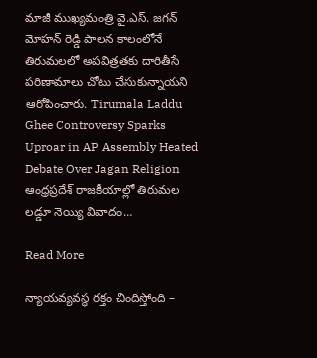మాజీ ముఖ్యమంత్రి వై.ఎస్. జగన్ మోహన్ రెడ్డి పాలన కాలంలోనే తిరుమలలో అపవిత్రతకు దారితీసే పరిణామాలు చోటు చేసుకున్నాయని ఆరోపించారు. Tirumala Laddu Ghee Controversy Sparks Uproar in AP Assembly Heated Debate Over Jagan Religion ఆంధ్రప్రదేశ్ రాజకీయాల్లో తిరుమల లడ్డూ నెయ్యి వివాదం…

Read More

న్యాయవ్యవస్థ రక్తం చిందిస్తోంది –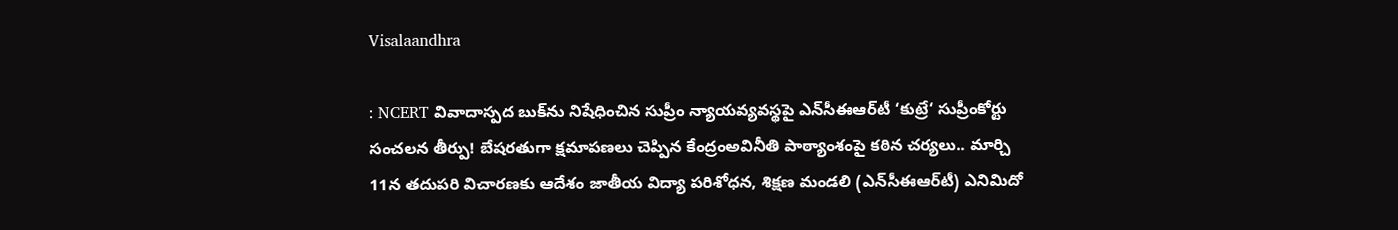Visalaandhra

: NCERT వివాదాస్పద బుక్‌ను నిషేధించిన సుప్రీం న్యాయవ్యవస్థపై ఎన్‌సీఈఆర్‌టీ ‘కుట్రే‘ సుప్రీంకోర్టు సంచలన తీర్పు! బేషరతుగా క్షమాపణలు చెప్పిన కేంద్రంఅవినీతి పాఠ్యాంశంపై కఠిన చర్యలు.. మార్చి 11న తదుపరి విచారణకు ఆదేశం జాతీయ విద్యా పరిశోధన, శిక్షణ మండలి (ఎన్‌సీఈఆర్‌టీ) ఎనిమిదో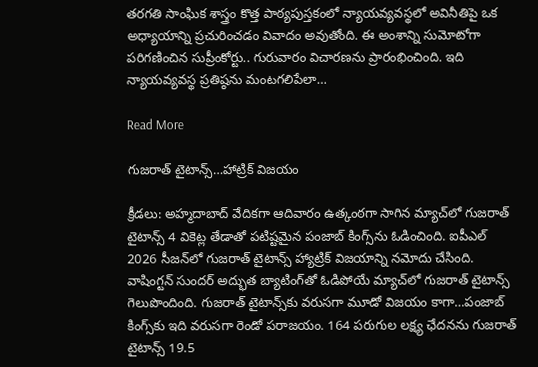తరగతి సాంఘిక శాస్త్రం కొత్త పాఠ్యపుస్తకంలో న్యాయవ్యవస్థలో అవినీతిపై ఒక అధ్యాయాన్ని ప్రచురించడం వివాదం అవుతోంది. ఈ అంశాన్ని సుమోటోగా పరిగణించిన సుప్రీంకోర్టు.. గురువారం విచారణను ప్రారంభించింది. ఇది న్యాయవ్యవస్థ ప్రతిష్ఠను మంటగలిపేలా…

Read More

గుజరాత్ టైటాన్స్…హాట్రిక్ విజయం

క్రీడలు: అహ్మదాబాద్ వేదికగా ఆదివారం ఉత్కంఠగా సాగిన మ్యాచ్‌లో గుజరాత్ టైటాన్స్ 4 వికెట్ల తేడాతో పటిష్టమైన పంజాబ్ కింగ్స్‌ను ఓడించింది. ఐపీఎల్ 2026 సీజన్‌లో గుజరాత్ టైటాన్స్ హ్యాట్రిక్ విజయాన్ని నమోదు చేసింది. వాషింగ్టన్ సుందర్ అద్భుత బ్యాటింగ్‌తో ఓడిపోయే మ్యాచ్‌లో గుజరాత్ టైటాన్స్ గెలుపొందింది. గుజరాత్ టైటాన్స్‌కు వరుసగా మూడో విజయం కాగా…పంజాబ్ కింగ్స్‌కు ఇది వరుసగా రెండో పరాజయం. 164 పరుగుల లక్ష్య ఛేదనను గుజరాత్ టైటాన్స్ 19.5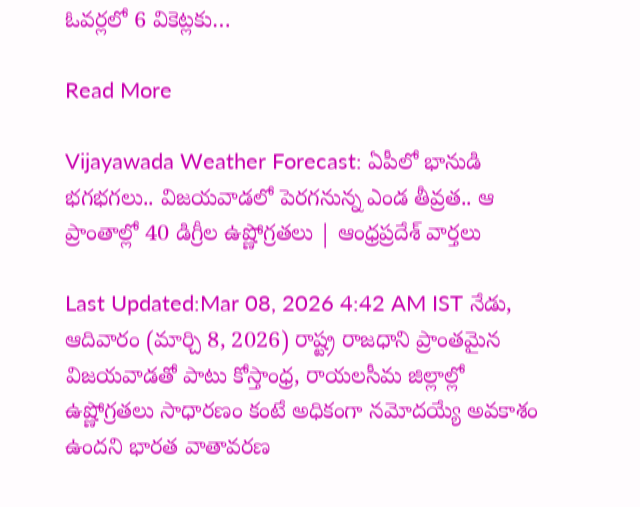ఓవర్లలో 6 వికెట్లకు…

Read More

Vijayawada Weather Forecast: ఏపీలో భానుడి భగభగలు.. విజయవాడలో పెరగనున్న ఎండ తీవ్రత.. ఆ ప్రాంతాల్లో 40 డిగ్రీల ఉష్ణోగ్రతలు | ఆంధ్రప్రదేశ్ వార్తలు

Last Updated:Mar 08, 2026 4:42 AM IST నేడు, ఆదివారం (మార్చి 8, 2026) రాష్ట్ర రాజధాని ప్రాంతమైన విజయవాడతో పాటు కోస్తాంధ్ర, రాయలసీమ జిల్లాల్లో ఉష్ణోగ్రతలు సాధారణం కంటే అధికంగా నమోదయ్యే అవకాశం ఉందని భారత వాతావరణ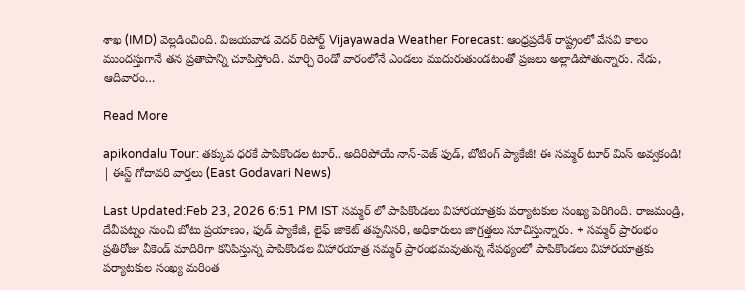శాఖ (IMD) వెల్లడించింది. విజయవాడ వెదర్ రిపోర్ట్ Vijayawada Weather Forecast: ఆంధ్రప్రదేశ్ రాష్ట్రంలో వేసవి కాలం ముందస్తుగానే తన ప్రతాపాన్ని చూపిస్తోంది. మార్చి రెండో వారంలోనే ఎండలు ముదురుతుండటంతో ప్రజలు అల్లాడిపోతున్నారు. నేడు, ఆదివారం…

Read More

apikondalu Tour: తక్కువ ధరకే పాపికొండల టూర్.. అదిరిపోయే నాన్-వెజ్ ఫుడ్, బోటింగ్ ప్యాకేజీ! ఈ సమ్మర్ టూర్ మిస్ అవ్వకండి! | ఈస్ట్ గోదావరి వార్తలు (East Godavari News)

Last Updated:Feb 23, 2026 6:51 PM IST సమ్మర్ లో పాపికొండలు విహారయాత్రకు పర్యాటకుల సంఖ్య పెరిగింది. రాజమండ్రి, దేవీపట్నం నుంచి బోటు ప్రయాణం, ఫుడ్ ప్యాకేజీ, లైఫ్ జాకెట్ తప్పనిసరి, అధికారులు జాగ్రత్తలు సూచిస్తున్నారు. + సమ్మర్ ప్రారంభం ప్రతిరోజు వీకెండ్ మాదిరిగా కనిపిస్తున్న పాపికొండల విహారయాత్ర సమ్మర్ ప్రారంభమవుతున్న నేపథ్యంలో పాపికొండలు విహారయాత్రకు పర్యాటకుల సంఖ్య మరింత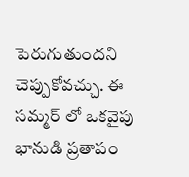పెరుగుతుందని చెప్పుకోవచ్చు. ఈ సమ్మర్ లో ఒకవైపు భానుడి ప్రతాపం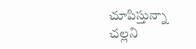చూపిస్తున్నా చల్లని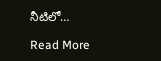నీటిలో…

Read More